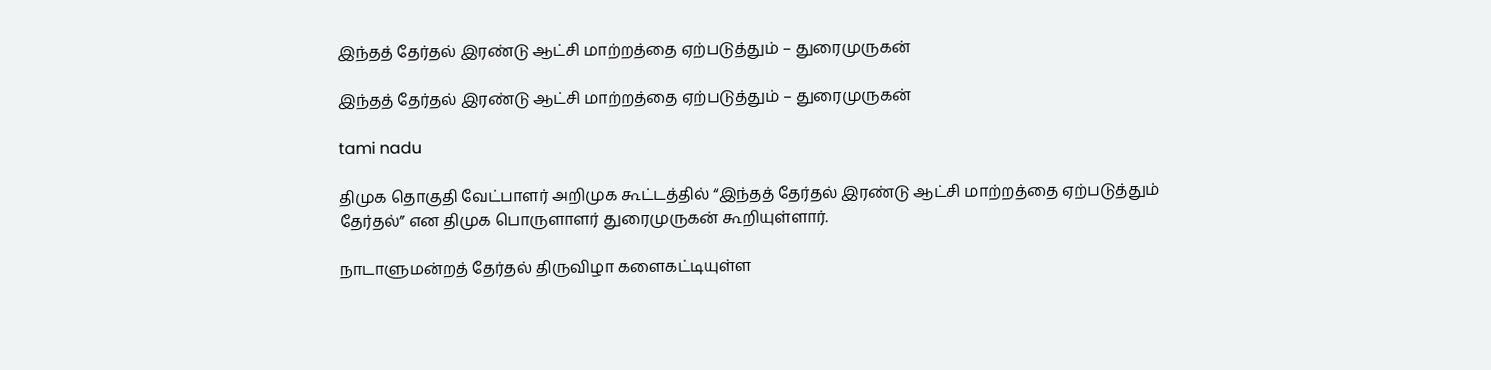இந்தத் தேர்தல் இரண்டு ஆட்சி மாற்றத்தை ஏற்படுத்தும் – துரைமுருகன்

இந்தத் தேர்தல் இரண்டு ஆட்சி மாற்றத்தை ஏற்படுத்தும் – துரைமுருகன்

tami nadu

திமுக தொகுதி வேட்பாளர் அறிமுக கூட்டத்தில் “இந்தத் தேர்தல் இரண்டு ஆட்சி மாற்றத்தை ஏற்படுத்தும் தேர்தல்” என திமுக பொருளாளர் துரைமுருகன் கூறியுள்ளார்.

நாடாளுமன்றத் தேர்தல் திருவிழா களைகட்டியுள்ள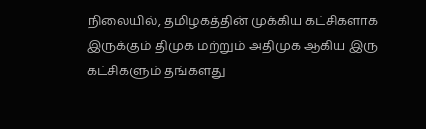நிலையில், தமிழகத்தின் முக்கிய கட்சிகளாக இருக்கும் திமுக மற்றும் அதிமுக ஆகிய இரு கட்சிகளும் தங்களது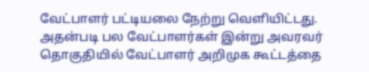வேட்பாளர் பட்டியலை நேற்று வெளியிட்டது. அதன்படி பல வேட்பாளர்கள் இன்று அவரவர் தொகுதியில் வேட்பாளர் அறிமுக கூட்டத்தை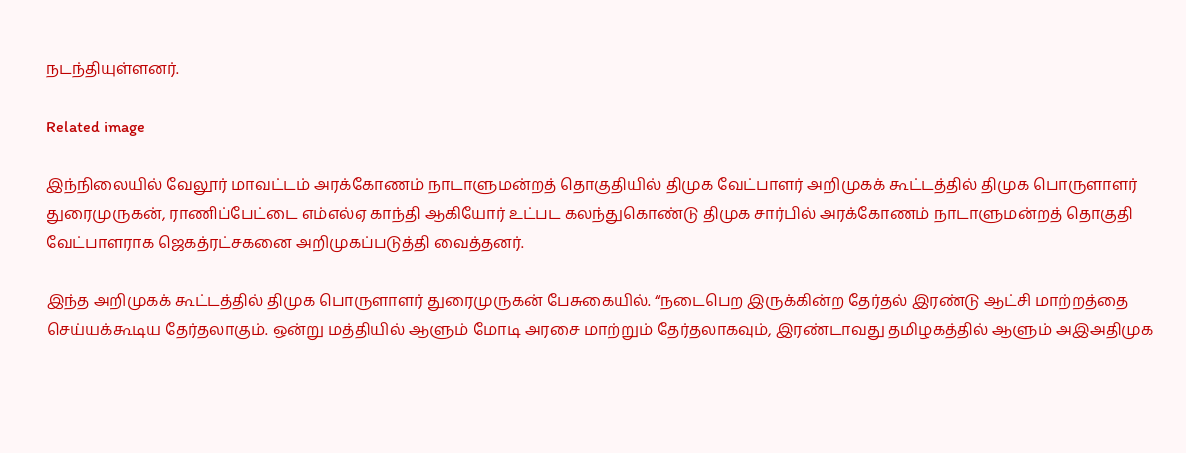நடந்தியுள்ளனர்.

Related image

இந்நிலையில் வேலூர் மாவட்டம் அரக்கோணம் நாடாளுமன்றத் தொகுதியில் திமுக வேட்பாளர் அறிமுகக் கூட்டத்தில் திமுக பொருளாளர் துரைமுருகன், ராணிப்பேட்டை எம்எல்ஏ காந்தி ஆகியோர் உட்பட கலந்துகொண்டு திமுக சார்பில் அரக்கோணம் நாடாளுமன்றத் தொகுதி வேட்பாளராக ஜெகத்ரட்சகனை அறிமுகப்படுத்தி வைத்தனர்.

இந்த அறிமுகக் கூட்டத்தில் திமுக பொருளாளர் துரைமுருகன் பேசுகையில். “நடைபெற இருக்கின்ற தேர்தல் இரண்டு ஆட்சி மாற்றத்தை செய்யக்கூடிய தேர்தலாகும். ஒன்று மத்தியில் ஆளும் மோடி அரசை மாற்றும் தேர்தலாகவும், இரண்டாவது தமிழகத்தில் ஆளும் அஇஅதிமுக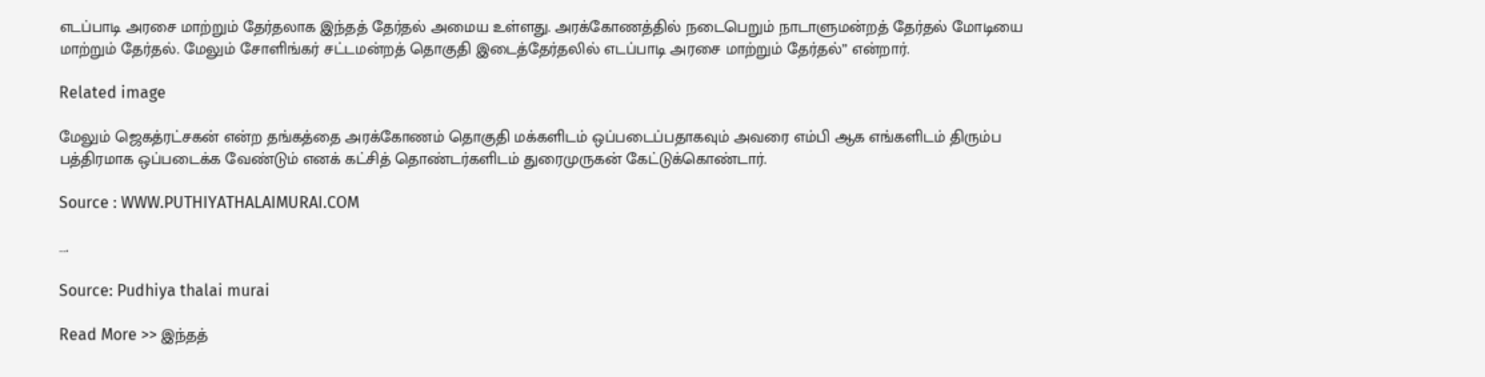எடப்பாடி அரசை மாற்றும் தேர்தலாக இந்தத் தேர்தல் அமைய உள்ளது. அரக்கோணத்தில் நடைபெறும் நாடாளுமன்றத் தேர்தல் மோடியை மாற்றும் தேர்தல். மேலும் சோளிங்கர் சட்டமன்றத் தொகுதி இடைத்தேர்தலில் எடப்பாடி அரசை மாற்றும் தேர்தல்” என்றார்.

Related image

மேலும் ஜெகத்ரட்சகன் என்ற தங்கத்தை அரக்கோணம் தொகுதி மக்களிடம் ஒப்படைப்பதாகவும் அவரை எம்பி ஆக எங்களிடம் திரும்ப பத்திரமாக ஒப்படைக்க வேண்டும் எனக் கட்சித் தொண்டர்களிடம் துரைமுருகன் கேட்டுக்கொண்டார்.

Source : WWW.PUTHIYATHALAIMURAI.COM

….

Source: Pudhiya thalai murai

Read More >> இந்தத்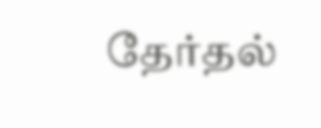தேர்தல்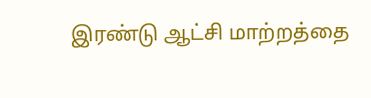இரண்டு ஆட்சி மாற்றத்தை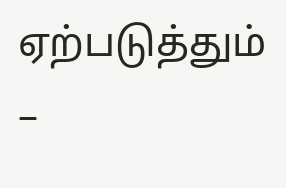ஏற்படுத்தும் –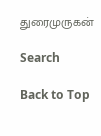துரைமுருகன்

Search

Back to Top